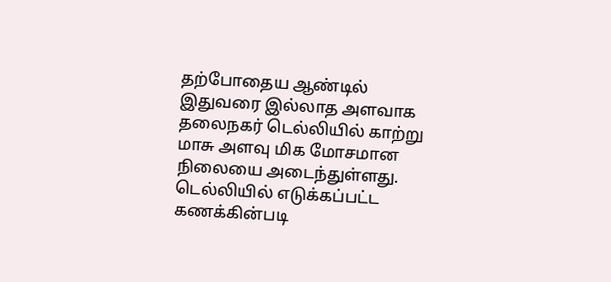தற்போதைய ஆண்டில் இதுவரை இல்லாத அளவாக தலைநகர் டெல்லியில் காற்று மாசு அளவு மிக மோசமான நிலையை அடைந்துள்ளது. டெல்லியில் எடுக்கப்பட்ட கணக்கின்படி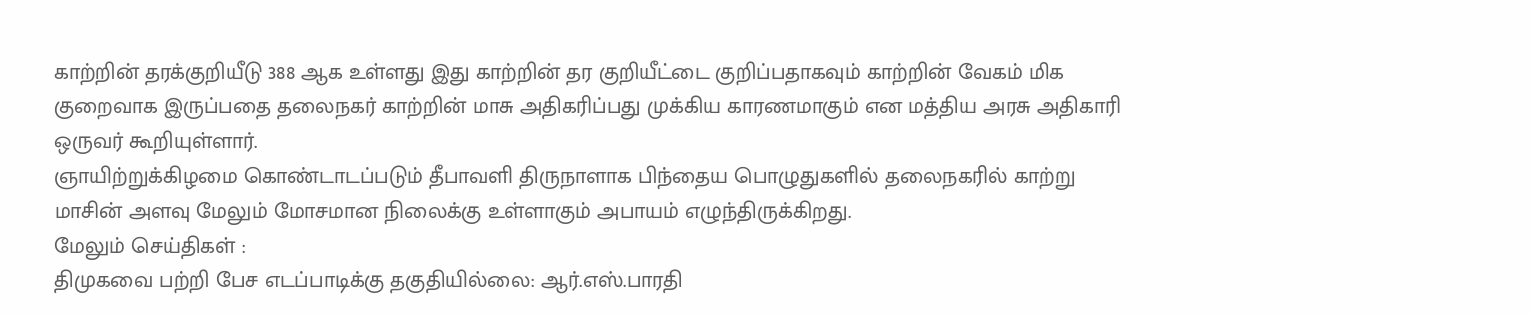காற்றின் தரக்குறியீடு 388 ஆக உள்ளது இது காற்றின் தர குறியீட்டை குறிப்பதாகவும் காற்றின் வேகம் மிக குறைவாக இருப்பதை தலைநகர் காற்றின் மாசு அதிகரிப்பது முக்கிய காரணமாகும் என மத்திய அரசு அதிகாரி ஒருவர் கூறியுள்ளார்.
ஞாயிற்றுக்கிழமை கொண்டாடப்படும் தீபாவளி திருநாளாக பிந்தைய பொழுதுகளில் தலைநகரில் காற்று மாசின் அளவு மேலும் மோசமான நிலைக்கு உள்ளாகும் அபாயம் எழுந்திருக்கிறது.
மேலும் செய்திகள் :
திமுகவை பற்றி பேச எடப்பாடிக்கு தகுதியில்லை: ஆர்.எஸ்.பாரதி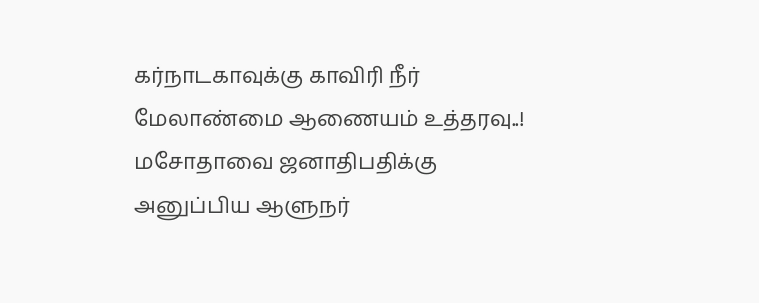கர்நாடகாவுக்கு காவிரி நீர் மேலாண்மை ஆணையம் உத்தரவு..!
மசோதாவை ஜனாதிபதிக்கு அனுப்பிய ஆளுநர்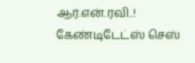ஆர்.என்.ரவி..!
கேண்டிடேட்ஸ் செஸ்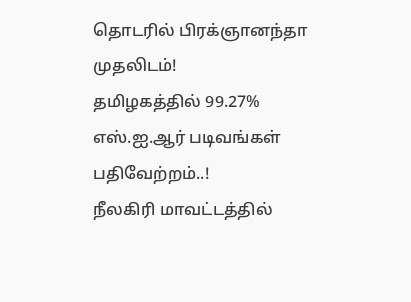தொடரில் பிரக்ஞானந்தா முதலிடம்!
தமிழகத்தில் 99.27% எஸ்.ஐ.ஆர் படிவங்கள் பதிவேற்றம்..!
நீலகிரி மாவட்டத்தில்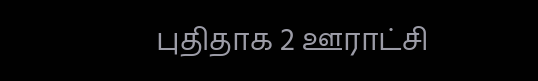புதிதாக 2 ஊராட்சி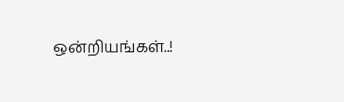ஒன்றியங்கள்..!